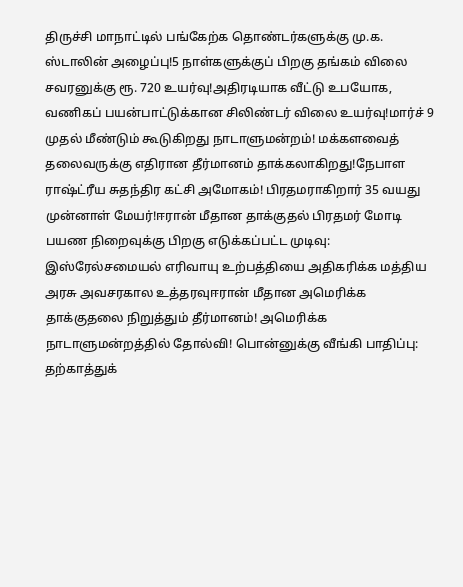திருச்சி மாநாட்டில் பங்கேற்க தொண்டர்களுக்கு மு.க. ஸ்டாலின் அழைப்பு!5 நாள்களுக்குப் பிறகு தங்கம் விலை சவரனுக்கு ரூ. 720 உயர்வு!அதிரடியாக வீட்டு உபயோக, வணிகப் பயன்பாட்டுக்கான சிலிண்டர் விலை உயர்வு!மார்ச் 9 முதல் மீண்டும் கூடுகிறது நாடாளுமன்றம்! மக்களவைத் தலைவருக்கு எதிரான தீர்மானம் தாக்கலாகிறது!நேபாள ராஷ்ட்ரீய சுதந்திர கட்சி அமோகம்! பிரதமராகிறார் 35 வயது முன்னாள் மேயர்!ஈரான் மீதான தாக்குதல் பிரதமர் மோடி பயண நிறைவுக்கு பிறகு எடுக்கப்பட்ட முடிவு: இஸ்ரேல்சமையல் எரிவாயு உற்பத்தியை அதிகரிக்க மத்திய அரசு அவசரகால உத்தரவுஈரான் மீதான அமெரிக்க தாக்குதலை நிறுத்தும் தீர்மானம்! அமெரிக்க நாடாளுமன்றத்தில் தோல்வி! பொன்னுக்கு வீங்கி பாதிப்பு: தற்காத்துக்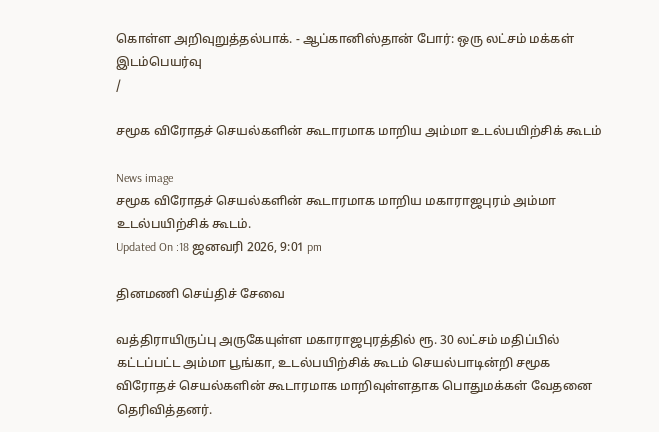கொள்ள அறிவுறுத்தல்பாக். - ஆப்கானிஸ்தான் போர்: ஒரு லட்சம் மக்கள் இடம்பெயர்வு
/

சமூக விரோதச் செயல்களின் கூடாரமாக மாறிய அம்மா உடல்பயிற்சிக் கூடம்

News image
சமூக விரோதச் செயல்களின் கூடாரமாக மாறிய மகாராஜபுரம் அம்மா உடல்பயிற்சிக் கூடம்.
Updated On :18 ஜனவரி 2026, 9:01 pm

தினமணி செய்திச் சேவை

வத்திராயிருப்பு அருகேயுள்ள மகாராஜபுரத்தில் ரூ. 30 லட்சம் மதிப்பில் கட்டப்பட்ட அம்மா பூங்கா, உடல்பயிற்சிக் கூடம் செயல்பாடின்றி சமூக விரோதச் செயல்களின் கூடாரமாக மாறிவுள்ளதாக பொதுமக்கள் வேதனை தெரிவித்தனர்.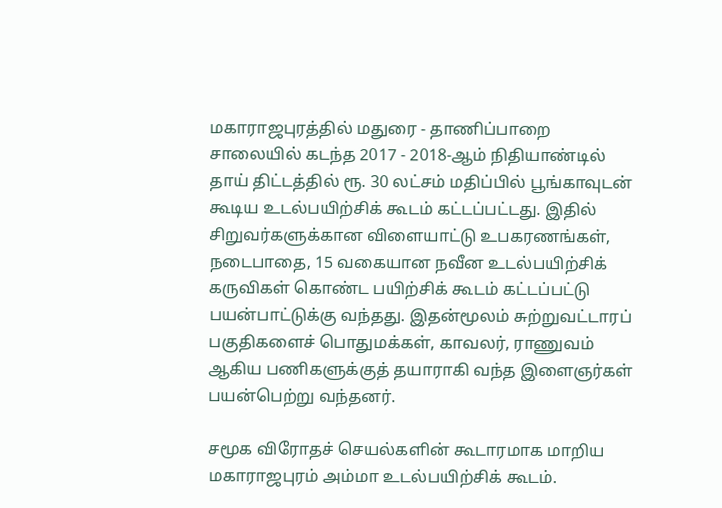மகாராஜபுரத்தில் மதுரை - தாணிப்பாறை சாலையில் கடந்த 2017 - 2018-ஆம் நிதியாண்டில் தாய் திட்டத்தில் ரூ. 30 லட்சம் மதிப்பில் பூங்காவுடன் கூடிய உடல்பயிற்சிக் கூடம் கட்டப்பட்டது. இதில் சிறுவர்களுக்கான விளையாட்டு உபகரணங்கள், நடைபாதை, 15 வகையான நவீன உடல்பயிற்சிக் கருவிகள் கொண்ட பயிற்சிக் கூடம் கட்டப்பட்டு பயன்பாட்டுக்கு வந்தது. இதன்மூலம் சுற்றுவட்டாரப் பகுதிகளைச் பொதுமக்கள், காவலர், ராணுவம் ஆகிய பணிகளுக்குத் தயாராகி வந்த இளைஞர்கள் பயன்பெற்று வந்தனர்.

சமூக விரோதச் செயல்களின் கூடாரமாக மாறிய மகாராஜபுரம் அம்மா உடல்பயிற்சிக் கூடம்.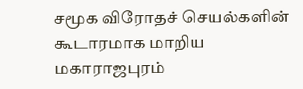சமூக விரோதச் செயல்களின் கூடாரமாக மாறிய மகாராஜபுரம்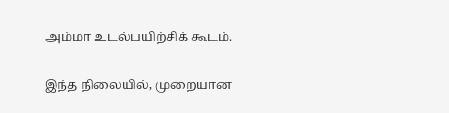அம்மா உடல்பயிற்சிக் கூடம்.

இந்த நிலையில், முறையான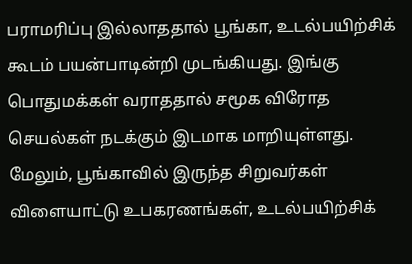பராமரிப்பு இல்லாததால் பூங்கா, உடல்பயிற்சிக் கூடம் பயன்பாடின்றி முடங்கியது. இங்கு பொதுமக்கள் வராததால் சமூக விரோத செயல்கள் நடக்கும் இடமாக மாறியுள்ளது. மேலும், பூங்காவில் இருந்த சிறுவர்கள் விளையாட்டு உபகரணங்கள், உடல்பயிற்சிக்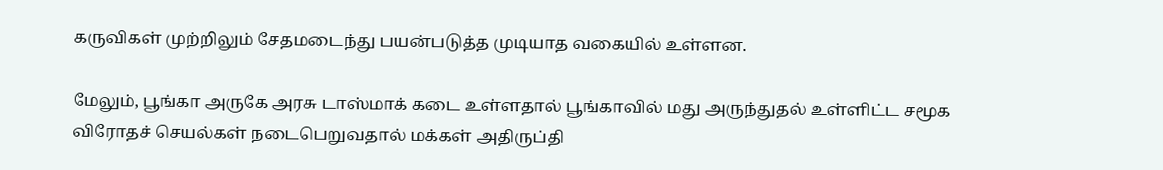கருவிகள் முற்றிலும் சேதமடைந்து பயன்படுத்த முடியாத வகையில் உள்ளன.

மேலும், பூங்கா அருகே அரசு டாஸ்மாக் கடை உள்ளதால் பூங்காவில் மது அருந்துதல் உள்ளிட்ட சமூக விரோதச் செயல்கள் நடைபெறுவதால் மக்கள் அதிருப்தி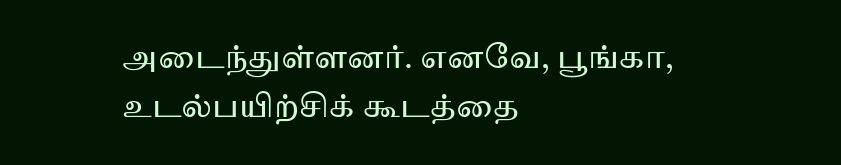அடைந்துள்ளனர். எனவே, பூங்கா, உடல்பயிற்சிக் கூடத்தை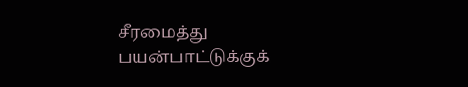சீரமைத்து பயன்பாட்டுக்குக்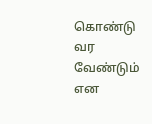கொண்டு வர வேண்டும் என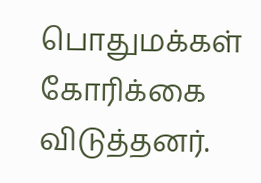பொதுமக்கள் கோரிக்கை விடுத்தனர்.